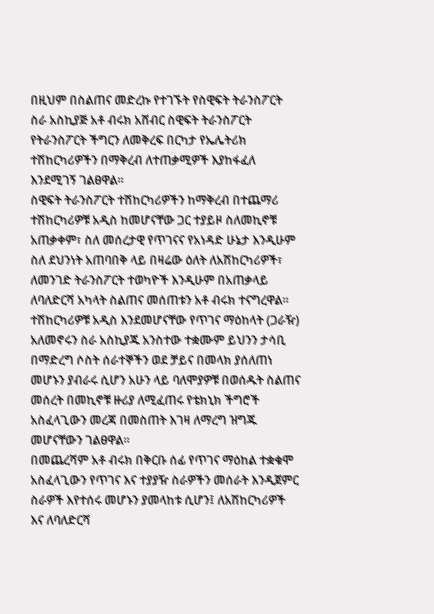በዚህም በስልጠና መድረኩ የተገኙት የስዊፍት ትራንስፖርት ስራ አስኪያጅ አቶ ብሩክ አሸብር ስዊፍት ትራንስፖርት የትራንስፖርት ችግርን ለመቅረፍ በርካታ የኤሌትሪክ ተሽከርካሪዎችን በማቅረብ ለተጠቃሚዎች እያከፋፈለ እንደሚገኝ ገልፀዋል።
ስዊፍት ትራንስፖርት ተሽከርካሪዎችን ከማቅረብ በተጨማሪ ተሽከርካሪዎቹ አዲስ ከመሆናቸው ጋር ተያይዞ ስለመኪኖቹ አጠቃቀም፣ ስለ መሰረታዊ የጥገናና የአነዳድ ሁኔታ እንዲሁም ስለ ደህንነት አጠባበቅ ላይ በዛሬው ዕለት ለአሽከርካሪዎች፣ ለመንገድ ትራንስፖርት ተወካዮች እንዲሁም በአጠቃላይ ለባለድርሻ አካላት ስልጠና መሰጠቱን አቶ ብሩክ ተናግረዋል።
ተሽከርካሪዎቹ አዲስ እንደመሆናቸው የጥገና ማዕከላት (ጋራዥ) አለመኖሩን ስራ አስኪያጁ አንስተው ተቋሙም ይህንን ታሳቢ በማድረግ ሶስት ሰራተኞችን ወደ ቻይና በመላክ ያሰለጠነ መሆኑን ያብራሩ ሲሆን አሁን ላይ ባለሞያዎቹ በወሰዱት ስልጠና መሰረት በመኪኖቹ ዙሪያ ለሚፈጠሩ የቴክኒክ ችግሮች አስፈላጊውን መረጃ በመስጠት እገዛ ለማረግ ዝግጁ መሆናቸውን ገልፀዋል።
በመጨረሻም አቶ ብሩክ በቅርቡ ሰፊ የጥገና ማዕከል ተቋቁሞ አስፈላጊውን የጥገና እና ተያያዥ ስራዎችን መሰራት እንዲጀምር ስራዎች እየተሰሩ መሆኑን ያመላከቱ ሲሆን፤ ለአሽከርካሪዎች እና ለባለድርሻ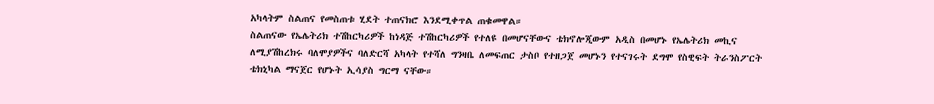አካላትም ስልጠና የመስጠቱ ሂደት ተጠናክሮ እንደሚቀጥል ጠቁመዋል።
ስልጠናው የኤሌትሪክ ተሽከርካሪዎች ከነዳጅ ተሽከርካሪዎች የተለዩ በመሆናቸውና ቴክኖሎጂውም አዲስ በመሆኑ የኤሌትሪክ መኪና ለሚያሽከረክሩ ባለሞያዎችና ባለድርሻ አካላት የተሻለ ግንዛቤ ለመፍጠር ታስቦ የተዘጋጀ መሆኑን የተናገሩት ደግሞ የስዊፍት ትራንስፖርት ቴክኒካል ማናጀር የሆኑት ኢሳያስ ግርማ ናቸው።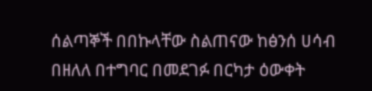ሰልጣኞች በበኩላቸው ስልጠናው ከፅንሰ ሀሳብ በዘለለ በተግባር በመደገፉ በርካታ ዕውቀት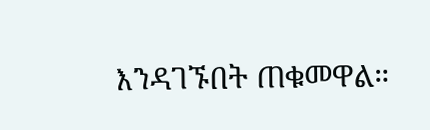እንዳገኙበት ጠቁመዋል።